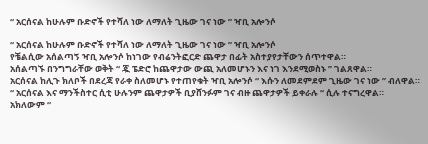“ አርሰናል ከሁሉም ቡድኖች የተሻለ ነው ለማለት ጊዜው ገና ነው ” ዣቢ አሎንሶ

“ አርሰናል ከሁሉም ቡድኖች የተሻለ ነው ለማለት ጊዜው ገና ነው ” ዣቢ አሎንሶ
የቼልሲው አሰልጣኝ ዣቢ አሎንሶ ከነገው የብሬንትፎርድ ጨዋታ በፊት አስተያየታቸውን ሰጥተዋል።
አሰልጣኙ በንግግራቸው ወቅት “ ጇ ፔድሮ ከጨዋታው ውጪ አለመሆኑን እና ነገ እንደሚወስኑ ” ገልጸዋል።
አርሰናል ከሊጉ ክለቦች በደረጃ የራቀ ስለመሆኑ የተጠየቁት ዣቢ አሎንሶ “ እሱን ለመደምደም ጊዜው ገና ነው ” ብለዋል።
“ አርሰናል እና ማንችስተር ሲቲ ሁሉንም ጨዋታዎች ቢያሸንፉም ገና ብዙ ጨዋታዎች ይቀራሉ “ ሲሉ ተናግረዋል።
አክለውም “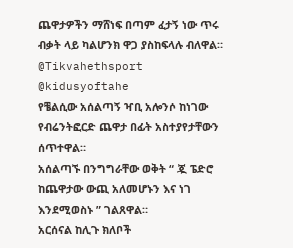ጨዋታዎችን ማሸነፍ በጣም ፈታኝ ነው ጥሩ ብቃት ላይ ካልሆንክ ዋጋ ያስከፍላሉ ብለዋል።
@Tikvahethsport @kidusyoftahe
የቼልሲው አሰልጣኝ ዣቢ አሎንሶ ከነገው የብሬንትፎርድ ጨዋታ በፊት አስተያየታቸውን ሰጥተዋል።
አሰልጣኙ በንግግራቸው ወቅት “ ጇ ፔድሮ ከጨዋታው ውጪ አለመሆኑን እና ነገ እንደሚወስኑ ” ገልጸዋል።
አርሰናል ከሊጉ ክለቦች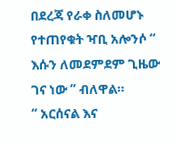በደረጃ የራቀ ስለመሆኑ የተጠየቁት ዣቢ አሎንሶ “ እሱን ለመደምደም ጊዜው ገና ነው ” ብለዋል።
“ አርሰናል እና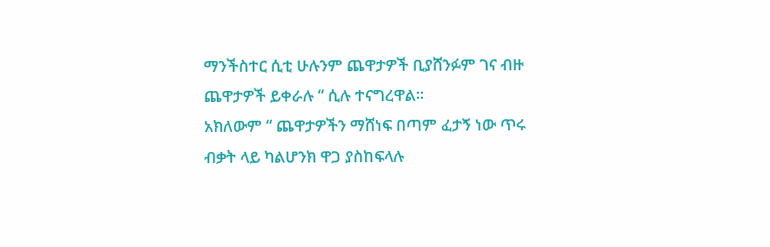ማንችስተር ሲቲ ሁሉንም ጨዋታዎች ቢያሸንፉም ገና ብዙ ጨዋታዎች ይቀራሉ “ ሲሉ ተናግረዋል።
አክለውም “ ጨዋታዎችን ማሸነፍ በጣም ፈታኝ ነው ጥሩ ብቃት ላይ ካልሆንክ ዋጋ ያስከፍላሉ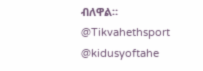ብለዋል።
@Tikvahethsport @kidusyoftahe